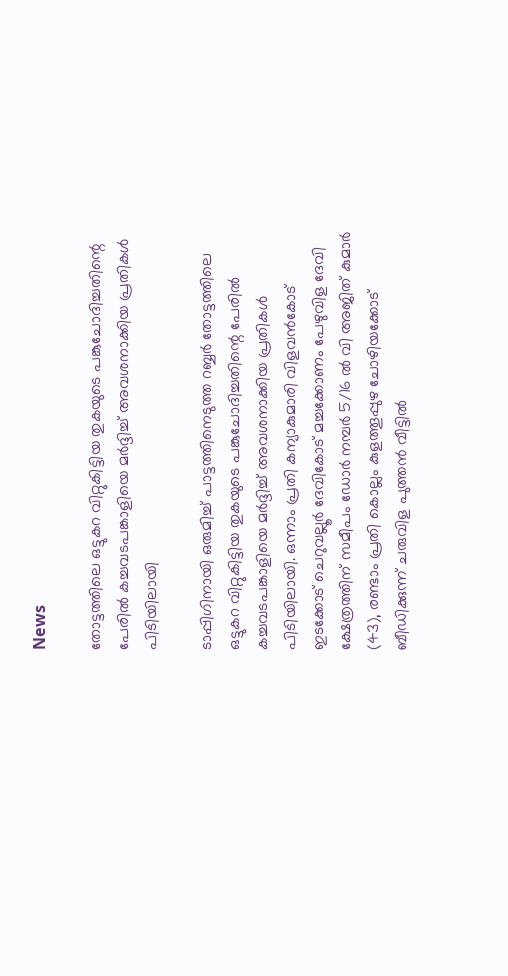News

തോട്ടത്തിലെ ഒട്ടുകറ വിറ്റുകിട്ടിയ തുകയുടെ പങ്കുചോദിച്ചതിന്റെ പേരിൽ കച്ചവടപങ്കാളിയെ മർദ്ദിച്ച് അവശനാക്കിയ പ്രതികൾ പിടിയിലായി

ടാപ്പിഗിനായി ഒരുമിച്ച് പാട്ടത്തിനെടുത്ത റബ്ബർ തോട്ടത്തിലെ ഒട്ടുകറ വിറ്റുകിട്ടിയ തുകയുടെ പങ്കുചോദിച്ചതിന്റെ പേരിൽ കച്ചവടപങ്കാളിയെ മർദ്ദിച്ച് അവശനാക്കിയ പ്രതികൾ പിടിയിലായി. ഒന്നാം പ്രതി കന്യാകുമാരി വിളവൻകോട് ഇടക്കോട് ചെറുവല്ലൂർ ദേവികോട് മച്ചക്കോണം പേഴുവിള ദേവി ക്ഷേത്രത്തിന് സമീപം ഡോർ നമ്പർ 5/16 ൽ വി അജിത് കുമാർ (43), രണ്ടാം പ്രതി കൊല്ലം കുളത്തൂപ്പുഴ ചോഴിയക്കോട് ബീഡിക്കുന്ന് ചരുവിള പുത്തൻ വീട്ടിൽ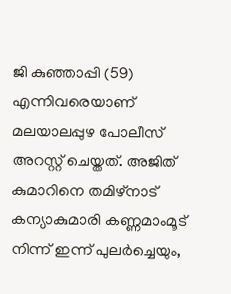ജി കുഞ്ഞാപ്പി (59) എന്നിവരെയാണ് മലയാലപ്പുഴ പോലീസ് അറസ്റ്റ് ചെയ്തത്. അജിത് കുമാറിനെ തമിഴ്നാട് കന്യാകുമാരി കണ്ണമാംമൂട് നിന്ന് ഇന്ന് പുലർച്ചെയും,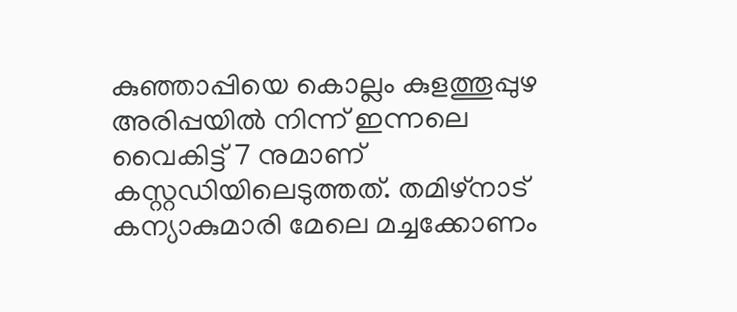കുഞ്ഞാപ്പിയെ കൊല്ലം കുളത്തൂപ്പുഴ അരിപ്പയിൽ നിന്ന് ഇന്നലെ വൈകിട്ട് 7 നുമാണ് കസ്റ്റഡിയിലെടുത്തത്. തമിഴ്നാട് കന്യാകുമാരി മേലെ മച്ചക്കോണം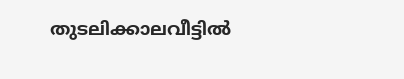തുടലിക്കാലവീട്ടിൽ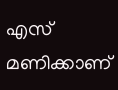എസ് മണിക്കാണ്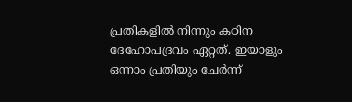പ്രതികളിൽ നിന്നും കഠിന ദേഹോപദ്രവം ഏറ്റത്. ഇയാളും ഒന്നാം പ്രതിയും ചേർന്ന്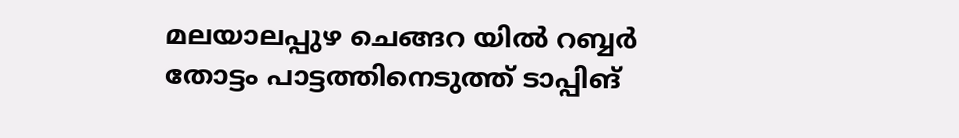മലയാലപ്പുഴ ചെങ്ങറ യിൽ റബ്ബർ തോട്ടം പാട്ടത്തിനെടുത്ത് ടാപ്പിങ്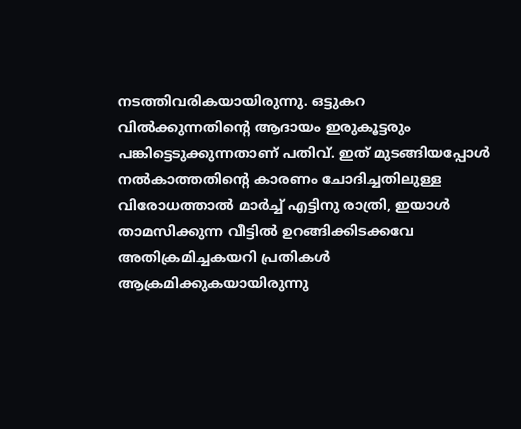നടത്തിവരികയായിരുന്നു. ഒട്ടുകറ വിൽക്കുന്നതിന്റെ ആദായം ഇരുകൂട്ടരും പങ്കിട്ടെടുക്കുന്നതാണ് പതിവ്. ഇത് മുടങ്ങിയപ്പോൾ നൽകാത്തതിന്റെ കാരണം ചോദിച്ചതിലുള്ള വിരോധത്താൽ മാർച്ച്‌ എട്ടിനു രാത്രി, ഇയാൾ താമസിക്കുന്ന വീട്ടിൽ ഉറങ്ങിക്കിടക്കവേ അതിക്രമിച്ചകയറി പ്രതികൾ ആക്രമിക്കുകയായിരുന്നു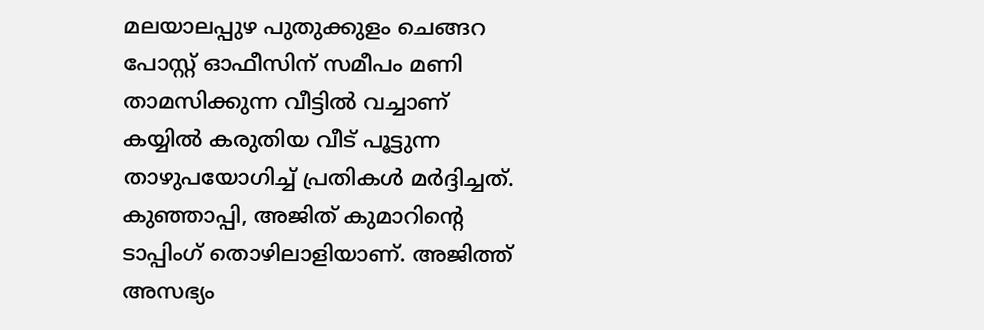മലയാലപ്പുഴ പുതുക്കുളം ചെങ്ങറ പോസ്റ്റ് ഓഫീസിന് സമീപം മണി താമസിക്കുന്ന വീട്ടിൽ വച്ചാണ് കയ്യിൽ കരുതിയ വീട് പൂട്ടുന്ന താഴുപയോഗിച്ച് പ്രതികൾ മർദ്ദിച്ചത്. കുഞ്ഞാപ്പി, അജിത് കുമാറിന്റെ ടാപ്പിംഗ് തൊഴിലാളിയാണ്. അജിത്ത് അസഭ്യം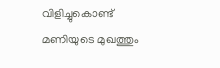വിളിച്ചുകൊണ്ട് മണിയുടെ മുഖത്തും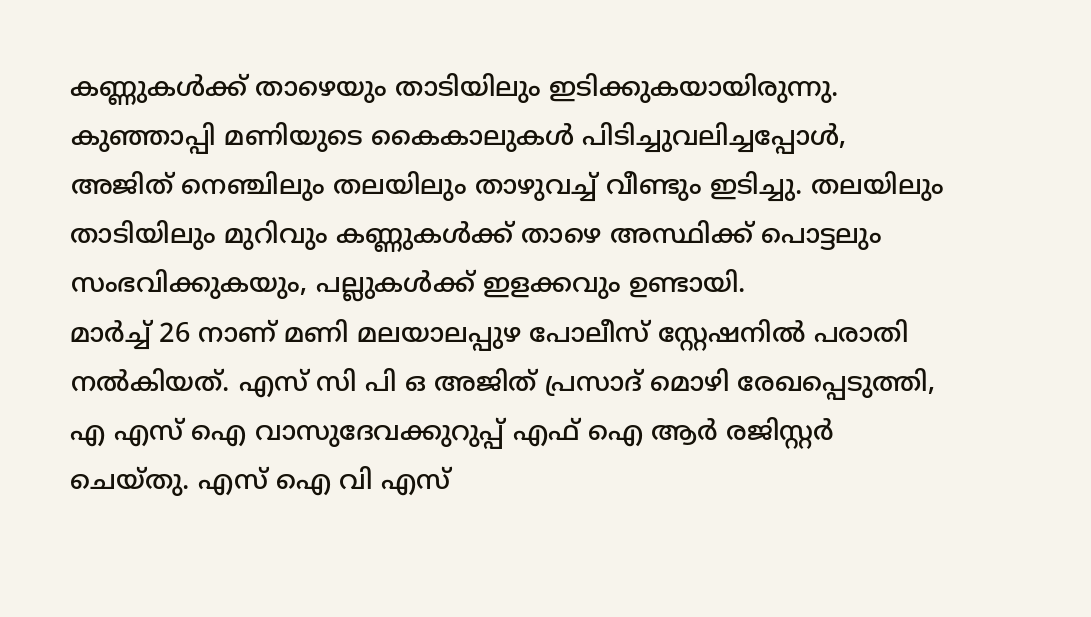കണ്ണുകൾക്ക് താഴെയും താടിയിലും ഇടിക്കുകയായിരുന്നു. കുഞ്ഞാപ്പി മണിയുടെ കൈകാലുകൾ പിടിച്ചുവലിച്ചപ്പോൾ, അജിത് നെഞ്ചിലും തലയിലും താഴുവച്ച് വീണ്ടും ഇടിച്ചു. തലയിലും താടിയിലും മുറിവും കണ്ണുകൾക്ക് താഴെ അസ്ഥിക്ക് പൊട്ടലും സംഭവിക്കുകയും, പല്ലുകൾക്ക് ഇളക്കവും ഉണ്ടായി.
മാർച്ച് 26 നാണ് മണി മലയാലപ്പുഴ പോലീസ് സ്റ്റേഷനിൽ പരാതി നൽകിയത്. എസ് സി പി ഒ അജിത് പ്രസാദ് മൊഴി രേഖപ്പെടുത്തി, എ എസ് ഐ വാസുദേവക്കുറുപ്പ് എഫ് ഐ ആർ രജിസ്റ്റർ ചെയ്തു. എസ് ഐ വി എസ്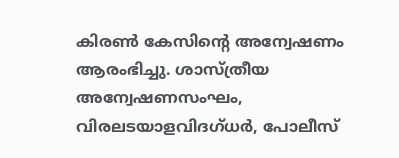കിരൺ കേസിന്റെ അന്വേഷണം ആരംഭിച്ചു. ശാസ്ത്രീയ അന്വേഷണസംഘം, വിരലടയാളവിദഗ്ധർ, പോലീസ്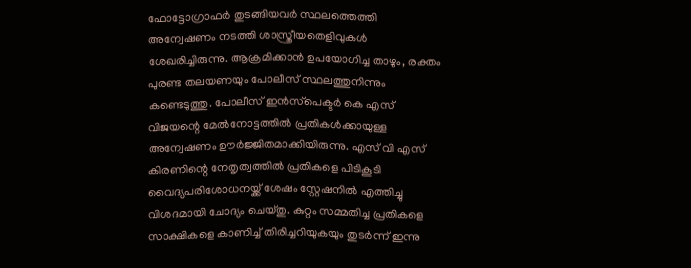ഫോട്ടോഗ്രാഫർ തുടങ്ങിയവർ സ്ഥലത്തെത്തി അന്വേഷണം നടത്തി ശാസ്ത്രീയതെളിവുകൾ ശേഖരിച്ചിരുന്നു. ആക്രമിക്കാൻ ഉപയോഗിച്ച താഴും, രക്തം പുരണ്ട തലയണയും പോലീസ് സ്ഥലത്തുനിന്നും കണ്ടെടുത്തു. പോലീസ് ഇൻസ്‌പെക്ടർ കെ എസ് വിജയന്റെ മേൽനോട്ടത്തിൽ പ്രതികൾക്കായുള്ള അന്വേഷണം ഊർജ്ജിതമാക്കിയിരുന്നു. എസ് വി എസ് കിരണിന്റെ നേതൃത്വത്തിൽ പ്രതികളെ പിടികൂടി വൈദ്യപരിശോധനയ്ക്ക് ശേഷം സ്റ്റേഷനിൽ എത്തിച്ചു വിശദമായി ചോദ്യം ചെയ്തു. കുറ്റം സമ്മതിച്ച പ്രതികളെ സാക്ഷികളെ കാണിച്ച് തിരിച്ചറിയുകയും തുടർന്ന് ഇന്നു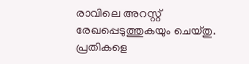രാവിലെ അറസ്റ്റ് രേഖപ്പെടുത്തുകയും ചെയ്തു. പ്രതികളെ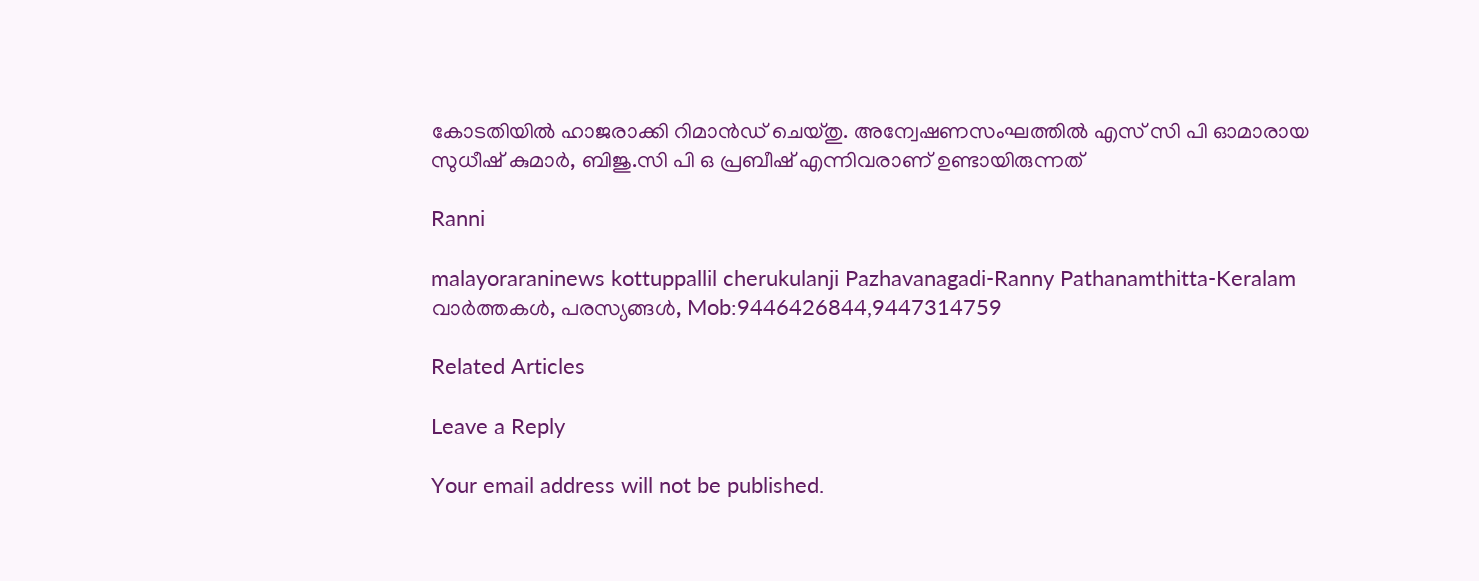കോടതിയിൽ ഹാജരാക്കി റിമാൻഡ് ചെയ്തു. അന്വേഷണസംഘത്തിൽ എസ് സി പി ഓമാരായ സുധീഷ് കുമാർ, ബിജു.സി പി ഒ പ്രബീഷ് എന്നിവരാണ് ഉണ്ടായിരുന്നത്

Ranni

malayoraraninews kottuppallil cherukulanji Pazhavanagadi-Ranny Pathanamthitta-Keralam വാർത്തകൾ, പരസ്യങ്ങൾ, Mob:9446426844,9447314759

Related Articles

Leave a Reply

Your email address will not be published.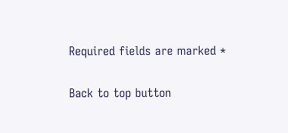Required fields are marked *

Back to top button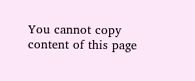You cannot copy content of this page